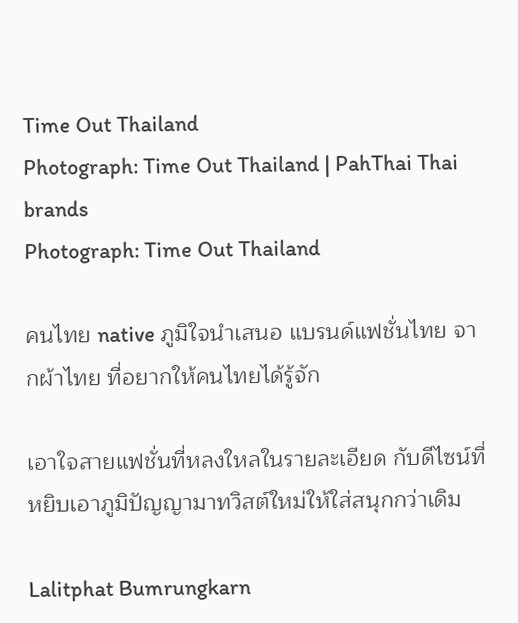Time Out Thailand
Photograph: Time Out Thailand | PahThai Thai brands
Photograph: Time Out Thailand

คนไทย native ภูมิใจนำเสนอ แบรนด์แฟชั่นไทย จากผ้าไทย ที่อยากให้คนไทยได้รู้จัก

เอาใจสายแฟชั่นที่หลงใหลในรายละเอียด กับดีไซน์ที่หยิบเอาภูมิปัญญามาทวิสต์ใหม่ให้ใส่สนุกกว่าเดิม

Lalitphat Bumrungkarn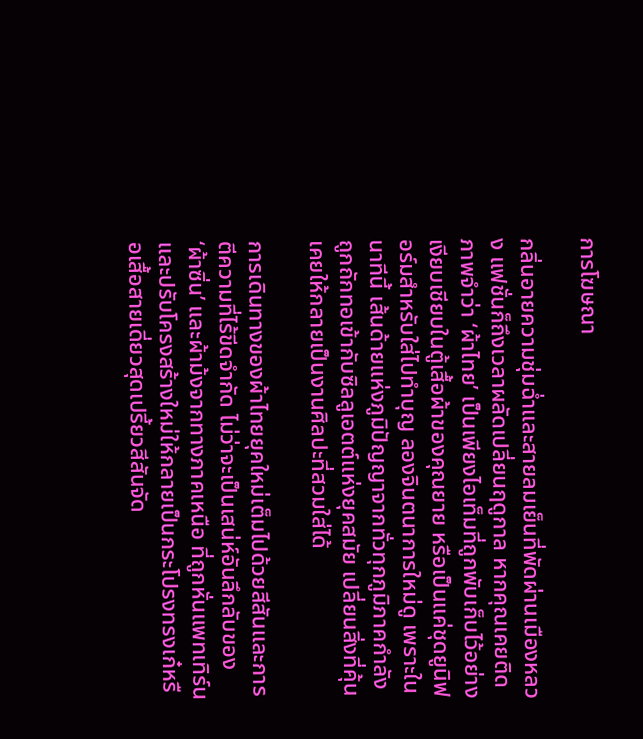การโฆษณา

กลิ่นอายความชุ่มฉ่ำและสายลมเย็นที่พัดผ่านเมืองหลวง แฟชั่นก็ถึงเวลาผลัดเปลี่ยนฤดูกาล หากคุณเคยติดภาพจำว่า ‘ผ้าไทย’ เป็นเพียงไอเท็มที่ถูกพับเก็บไว้อย่างเงียบเชียบในตู้เสื้อผ้าของคุณยาย หรือเป็นแค่ชุดยูนิฟอร์มสำหรับใส่ไปทำบุญ ลองจินตนาการใหม่ดู เพราะในนาทีนี้ เส้นด้ายแห่งภูมิปัญญาจากทั่วทุกภูมิภาคกำลังถูกถักทอเข้ากับซิลลูเอตต์แห่งยุคสมัย เปลี่ยนสิ่งที่คุ้นเคยให้กลายเป็นงานศิลปะที่สวมใส่ได้

การเดินทางของผ้าไทยยุคใหม่เต็มไปด้วยสีสันและการตีความที่ไร้ขีดจำกัด ไม่ว่าจะเป็นเสน่ห์อันลึกลับของ ‘ผ้าซิ่น’ และผ้าม้งจากทางภาคเหนือ ที่ถูกหั่นแพทเทิร์นและปรับโครงสร้างใหม่ให้กลายเป็นกระโปรงทรงเก๋หรือเสื้อสายเดี่ยวสุดเปรี้ยวสีสันจัด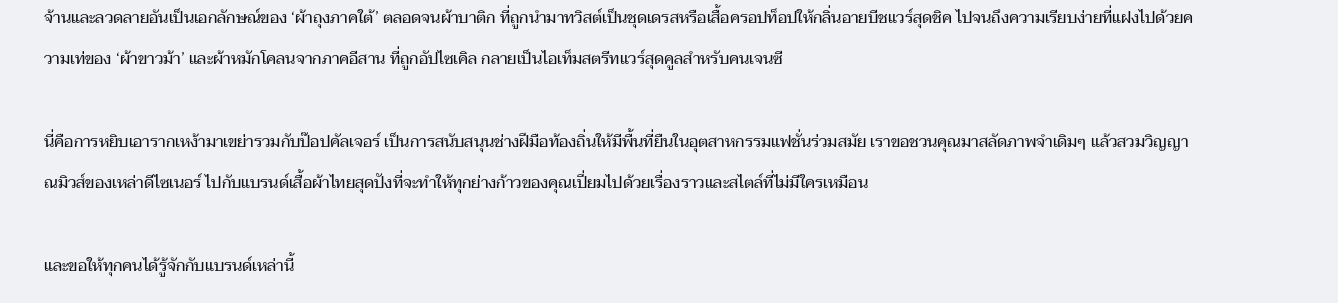จ้านและลวดลายอันเป็นเอกลักษณ์ของ ‘ผ้าถุงภาคใต้’ ตลอดจนผ้าบาติก ที่ถูกนำมาทวิสต์เป็นชุดเดรสหรือเสื้อครอปท็อปให้กลิ่นอายบีชแวร์สุดชิค ไปจนถึงความเรียบง่ายที่แฝงไปด้วยความเท่ของ ‘ผ้าขาวม้า’ และผ้าหมักโคลนจากภาคอีสาน ที่ถูกอัปไซเคิล กลายเป็นไอเท็มสตรีทแวร์สุดคูลสำหรับคนเจนซี

นี่คือการหยิบเอารากเหง้ามาเขย่ารวมกับป๊อปคัลเจอร์ เป็นการสนับสนุนช่างฝีมือท้องถิ่นให้มีพื้นที่ยืนในอุตสาหกรรมแฟชั่นร่วมสมัย เราขอชวนคุณมาสลัดภาพจำเดิมๆ แล้วสวมวิญญาณมิวส์ของเหล่าดีไซเนอร์ ไปกับแบรนด์เสื้อผ้าไทยสุดปังที่จะทำให้ทุกย่างก้าวของคุณเปี่ยมไปด้วยเรื่องราวและสไตล์ที่ไม่มีใครเหมือน

และขอให้ทุกคนได้รู้จักกับแบรนด์เหล่านี้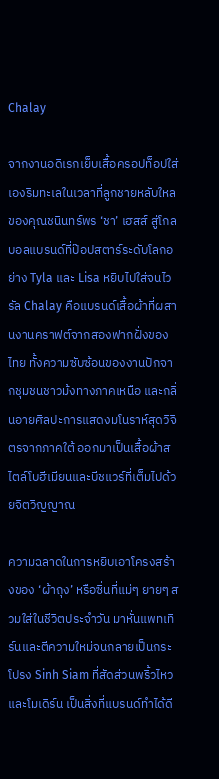Chalay

จากงานอดิเรกเย็บเสื้อครอปท็อปใส่เองริมทะเลในเวลาที่ลูกชายหลับใหลของคุณชนินทร์พร ‘ชา’ เฮสส์ สู่โกลบอลแบรนด์ที่ป๊อปสตาร์ระดับโลกอย่าง Tyla และ Lisa หยิบไปใส่จนไวรัล Chalay คือแบรนด์เสื้อผ้าที่ผสานงานคราฟต์จากสองฟากฝั่งของไทย ทั้งความซับซ้อนของงานปักจากชุมชนชาวม้งทางภาคเหนือ และกลิ่นอายศิลปะการแสดงมโนราห์สุดวิจิตรจากภาคใต้ ออกมาเป็นเสื้อผ้าสไตล์โบฮีเมียนและบีชแวร์ที่เต็มไปด้วยจิตวิญญาณ

ความฉลาดในการหยิบเอาโครงสร้างของ ‘ผ้าถุง’ หรือซิ่นที่แม่ๆ ยายๆ สวมใส่ในชีวิตประจำวัน มาหั่นแพทเทิร์นและตีความใหม่จนกลายเป็นกระโปรง Sinh Siam ที่สัดส่วนพริ้วไหวและโมเดิร์น เป็นสิ่งที่แบรนด์ทำได้ดี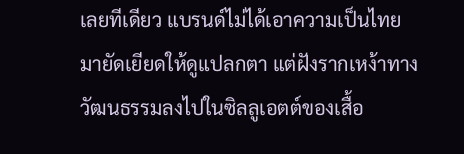เลยทีเดียว แบรนด์ไม่ได้เอาความเป็นไทยมายัดเยียดให้ดูแปลกตา แต่ฝังรากเหง้าทางวัฒนธรรมลงไปในซิลลูเอตต์ของเสื้อ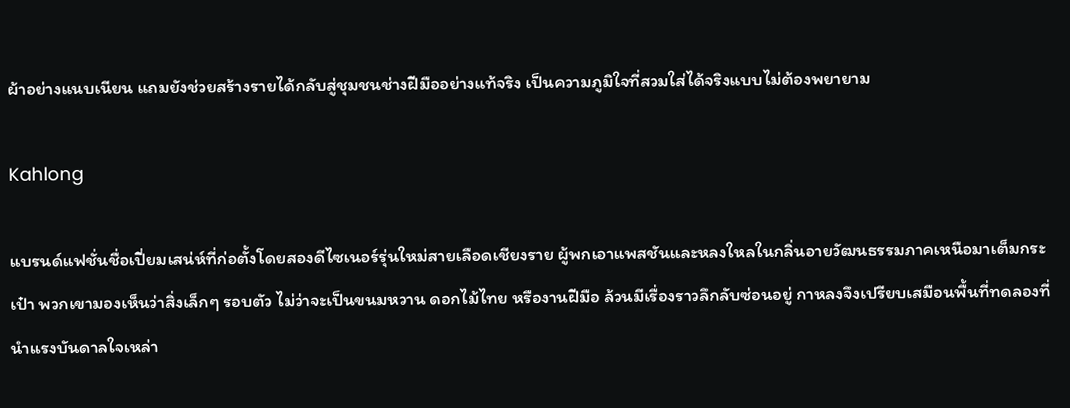ผ้าอย่างแนบเนียน แถมยังช่วยสร้างรายได้กลับสู่ชุมชนช่างฝีมืออย่างแท้จริง เป็นความภูมิใจที่สวมใส่ได้จริงแบบไม่ต้องพยายาม

Kahlong

แบรนด์แฟชั่นชื่อเปี่ยมเสน่ห์ที่ก่อตั้งโดยสองดีไซเนอร์รุ่นใหม่สายเลือดเชียงราย ผู้พกเอาแพสชันและหลงใหลในกลิ่นอายวัฒนธรรมภาคเหนือมาเต็มกระเป๋า พวกเขามองเห็นว่าสิ่งเล็กๆ รอบตัว ไม่ว่าจะเป็นขนมหวาน ดอกไม้ไทย หรืองานฝีมือ ล้วนมีเรื่องราวลึกลับซ่อนอยู่ กาหลงจึงเปรียบเสมือนพื้นที่ทดลองที่นำแรงบันดาลใจเหล่า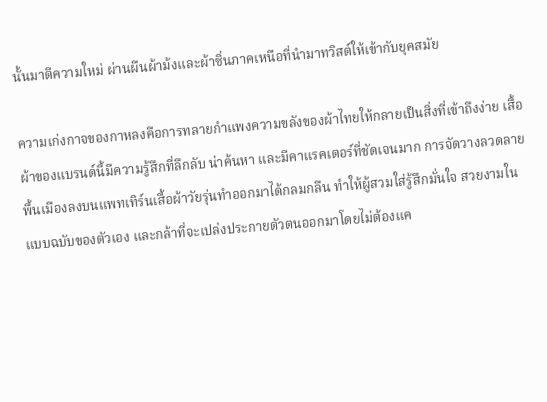นั้นมาตีความใหม่ ผ่านผืนผ้าม้งและผ้าซิ่นภาคเหนือที่นำมาทวิสต์ให้เข้ากับยุคสมัย

ความเก่งกาจของกาหลงคือการทลายกำแพงความขลังของผ้าไทยให้กลายเป็นสิ่งที่เข้าถึงง่าย เสื้อผ้าของแบรนด์นี้มีความรู้สึกที่ลึกลับ น่าค้นหา และมีคาแรคเตอร์ที่ชัดเจนมาก การจัดวางลวดลายพื้นเมืองลงบนแพทเทิร์นเสื้อผ้าวัยรุ่นทำออกมาได้กลมกลืน ทำให้ผู้สวมใส่รู้สึกมั่นใจ สวยงามในแบบฉบับของตัวเอง และกล้าที่จะเปล่งประกายตัวตนออกมาโดยไม่ต้องแค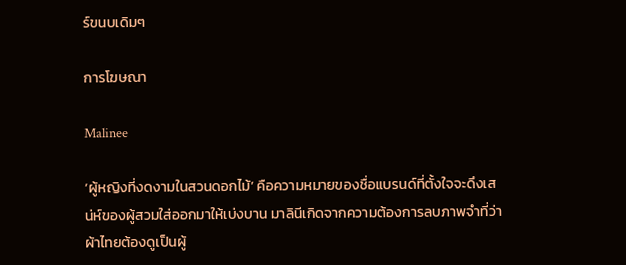ร์ขนบเดิมๆ

การโฆษณา

Malinee

‘ผู้หญิงที่งดงามในสวนดอกไม้’ คือความหมายของชื่อแบรนด์ที่ตั้งใจจะดึงเสน่ห์ของผู้สวมใส่ออกมาให้เบ่งบาน มาลินีเกิดจากความต้องการลบภาพจำที่ว่าผ้าไทยต้องดูเป็นผู้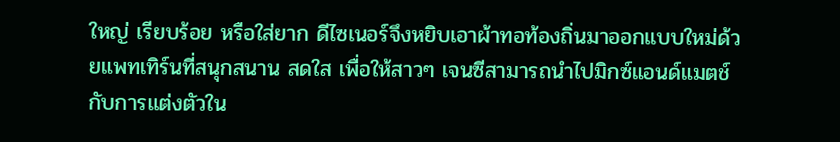ใหญ่ เรียบร้อย หรือใส่ยาก ดีไซเนอร์จึงหยิบเอาผ้าทอท้องถิ่นมาออกแบบใหม่ด้วยแพทเทิร์นที่สนุกสนาน สดใส เพื่อให้สาวๆ เจนซีสามารถนำไปมิกซ์แอนด์แมตช์กับการแต่งตัวใน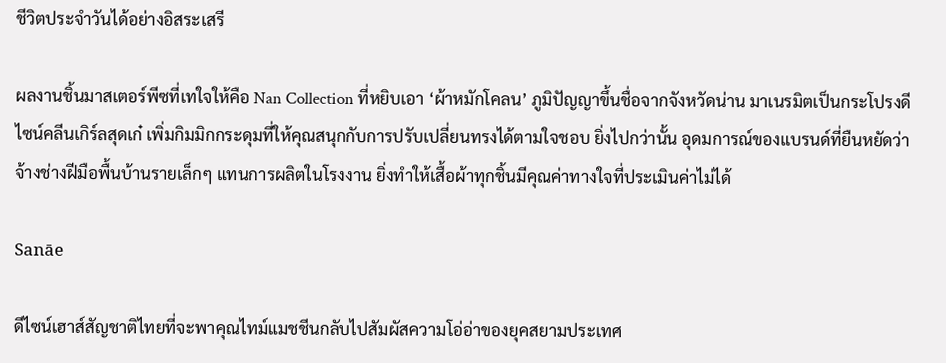ชีวิตประจำวันได้อย่างอิสระเสรี

ผลงานชิ้นมาสเตอร์พีซที่เทใจให้คือ Nan Collection ที่หยิบเอา ‘ผ้าหมักโคลน’ ภูมิปัญญาขึ้นชื่อจากจังหวัดน่าน มาเนรมิตเป็นกระโปรงดีไซน์คลีนเกิร์ลสุดเก๋ เพิ่มกิมมิกกระดุมที่ให้คุณสนุกกับการปรับเปลี่ยนทรงได้ตามใจชอบ ยิ่งไปกว่านั้น อุดมการณ์ของแบรนด์ที่ยืนหยัดว่าจ้างช่างฝีมือพื้นบ้านรายเล็กๆ แทนการผลิตในโรงงาน ยิ่งทำให้เสื้อผ้าทุกชิ้นมีคุณค่าทางใจที่ประเมินค่าไม่ได้

Sanāe

ดีไซน์เฮาส์สัญชาติไทยที่จะพาคุณไทม์แมชชีนกลับไปสัมผัสความโอ่อ่าของยุคสยามประเทศ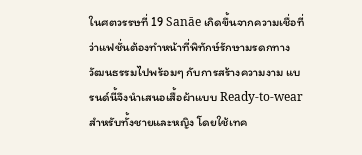ในศตวรรษที่ 19 Sanāe เกิดขึ้นจากความเชื่อที่ว่าแฟชั่นต้องทำหน้าที่พิทักษ์รักษามรดกทางวัฒนธรรมไปพร้อมๆ กับการสร้างความงาม แบรนด์นี้จึงนำเสนอเสื้อผ้าแบบ Ready-to-wear สำหรับทั้งชายและหญิง โดยใช้เทค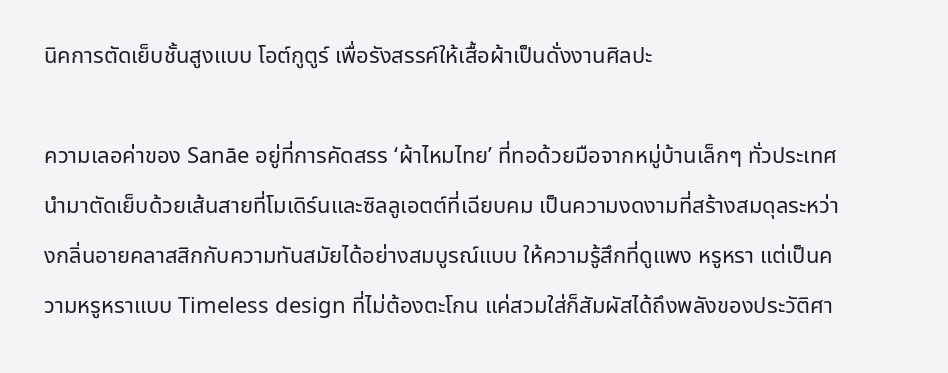นิคการตัดเย็บชั้นสูงแบบ โอต์กูตูร์ เพื่อรังสรรค์ให้เสื้อผ้าเป็นดั่งงานศิลปะ

ความเลอค่าของ Sanāe อยู่ที่การคัดสรร ‘ผ้าไหมไทย’ ที่ทอด้วยมือจากหมู่บ้านเล็กๆ ทั่วประเทศ นำมาตัดเย็บด้วยเส้นสายที่โมเดิร์นและซิลลูเอตต์ที่เฉียบคม เป็นความงดงามที่สร้างสมดุลระหว่างกลิ่นอายคลาสสิกกับความทันสมัยได้อย่างสมบูรณ์แบบ ให้ความรู้สึกที่ดูแพง หรูหรา แต่เป็นความหรูหราแบบ Timeless design ที่ไม่ต้องตะโกน แค่สวมใส่ก็สัมผัสได้ถึงพลังของประวัติศา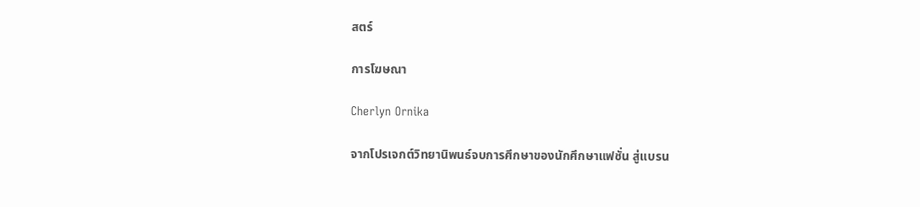สตร์

การโฆษณา

Cherlyn Ornika

จากโปรเจกต์วิทยานิพนธ์จบการศึกษาของนักศึกษาแฟชั่น สู่แบรน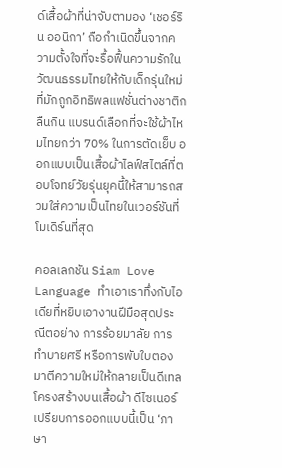ด์เสื้อผ้าที่น่าจับตามอง ‘เชอร์ริน ออนิกา’ ถือกำเนิดขึ้นจากความตั้งใจที่จะรื้อฟื้นความรักในวัฒนธรรมไทยให้กับเด็กรุ่นใหม่ที่มักถูกอิทธิพลแฟชั่นต่างชาติกลืนกิน แบรนด์เลือกที่จะใช้ผ้าไหมไทยกว่า 70% ในการตัดเย็บ ออกแบบเป็นเสื้อผ้าไลฟ์สไตล์ที่ตอบโจทย์วัยรุ่นยุคนี้ให้สามารถสวมใส่ความเป็นไทยในเวอร์ชันที่โมเดิร์นที่สุด

คอลเลกชัน Siam Love Language ทำเอาเราทึ่งกับไอเดียที่หยิบเอางานฝีมือสุดประณีตอย่าง การร้อยมาลัย การทำบายศรี หรือการพับใบตอง มาตีความใหม่ให้กลายเป็นดีเทลโครงสร้างบนเสื้อผ้า ดีไซเนอร์เปรียบการออกแบบนี้เป็น ‘ภาษา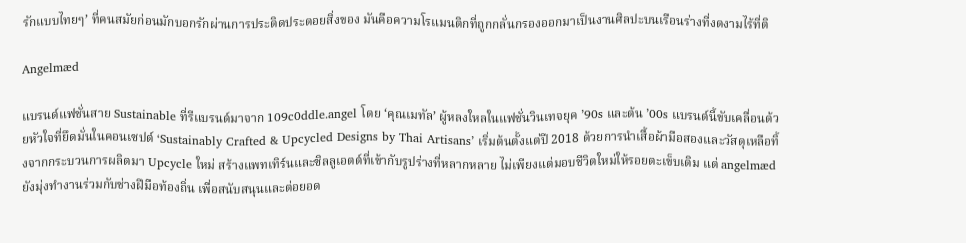รักแบบไทยๆ’ ที่คนสมัยก่อนมักบอกรักผ่านการประดิดประดอยสิ่งของ มันคือความโรแมนติกที่ถูกกลั่นกรองออกมาเป็นงานศิลปะบนเรือนร่างที่งดงามไร้ที่ติ

Angelmæd

แบรนด์แฟชั่นสาย Sustainable ที่รีแบรนด์มาจาก 109c0ddle.angel โดย ‘คุณเมทัล’ ผู้หลงใหลในแฟชั่นวินเทจยุค ’90s และต้น ’00s แบรนด์นี้ขับเคลื่อนด้วยหัวใจที่ยึดมั่นในคอนเซปต์ ‘Sustainably Crafted & Upcycled Designs by Thai Artisans’ เริ่มต้นตั้งแต่ปี 2018 ด้วยการนำเสื้อผ้ามือสองและวัสดุเหลือทิ้งจากกระบวนการผลิตมา Upcycle ใหม่ สร้างแพทเทิร์นและซิลลูเอตต์ที่เข้ากับรูปร่างที่หลากหลาย ไม่เพียงแต่มอบชีวิตใหม่ให้รอยตะเข็บเดิม แต่ angelmæd ยังมุ่งทำงานร่วมกับช่างฝีมือท้องถิ่น เพื่อสนับสนุนและต่อยอด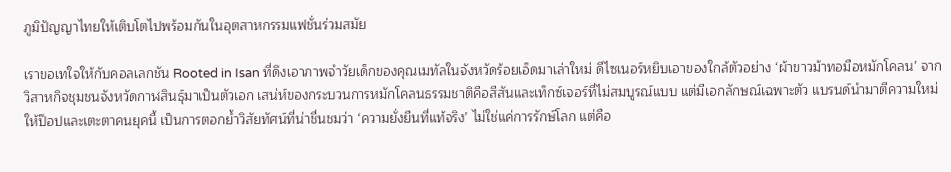ภูมิปัญญาไทยให้เติบโตไปพร้อมกันในอุตสาหกรรมแฟชั่นร่วมสมัย

เราขอเทใจให้กับคอลเลกชัน Rooted in Isan ที่ดึงเอาภาพจำวัยเด็กของคุณเมทัลในจังหวัดร้อยเอ็ดมาเล่าใหม่ ดีไซเนอร์หยิบเอาของใกล้ตัวอย่าง ‘ผ้าขาวม้าทอมือหมักโคลน’ จากวิสาหกิจชุมชนจังหวัดกาฬสินธุ์มาเป็นตัวเอก เสน่ห์ของกระบวนการหมักโคลนธรรมชาติคือสีสันและเท็กซ์เจอร์ที่ไม่สมบูรณ์แบบ แต่มีเอกลักษณ์เฉพาะตัว แบรนด์นำมาตีความใหม่ให้ป๊อปและเตะตาคนยุคนี้ เป็นการตอกย้ำวิสัยทัศน์ที่น่าชื่นชมว่า ‘ความยั่งยืนที่แท้จริง’ ไม่ใช่แค่การรักษ์โลก แต่คือ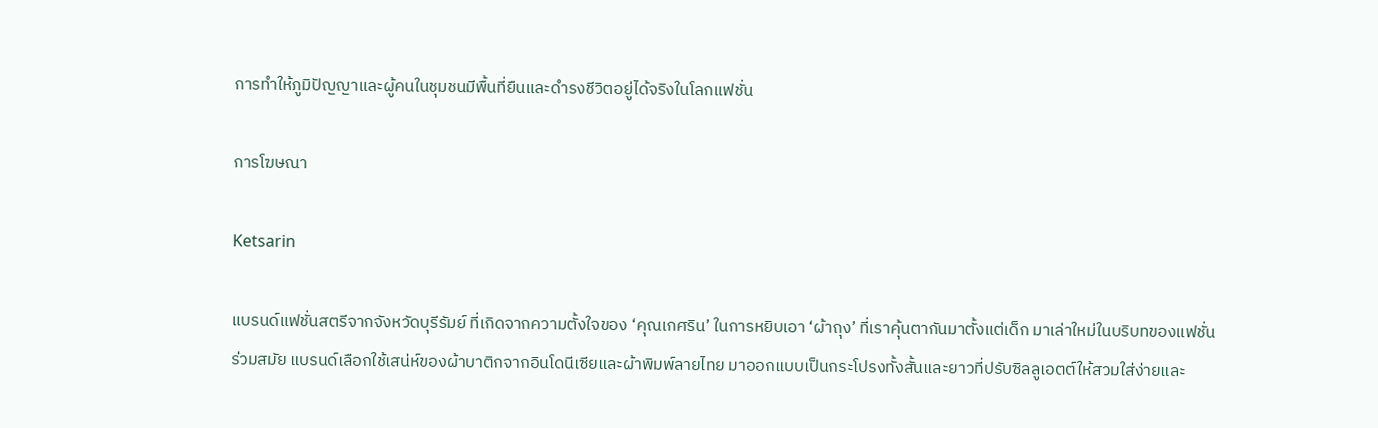การทำให้ภูมิปัญญาและผู้คนในชุมชนมีพื้นที่ยืนและดำรงชีวิตอยู่ได้จริงในโลกแฟชั่น

การโฆษณา

Ketsarin

แบรนด์แฟชั่นสตรีจากจังหวัดบุรีรัมย์ ที่เกิดจากความตั้งใจของ ‘คุณเกศริน’ ในการหยิบเอา ‘ผ้าถุง’ ที่เราคุ้นตากันมาตั้งแต่เด็ก มาเล่าใหม่ในบริบทของแฟชั่นร่วมสมัย แบรนด์เลือกใช้เสน่ห์ของผ้าบาติกจากอินโดนีเซียและผ้าพิมพ์ลายไทย มาออกแบบเป็นกระโปรงทั้งสั้นและยาวที่ปรับซิลลูเอตต์ให้สวมใส่ง่ายและ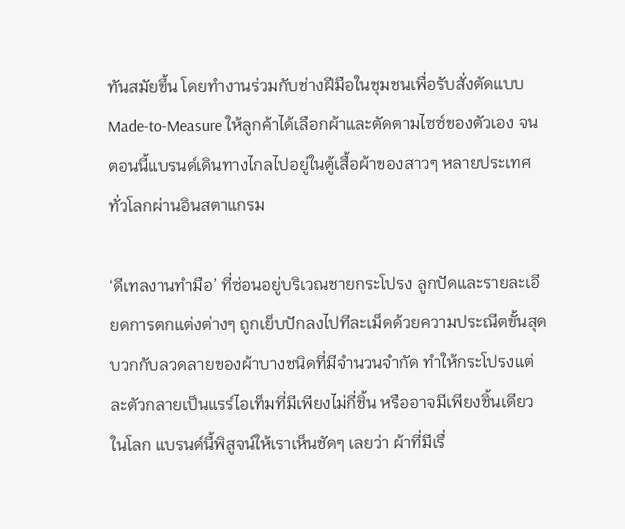ทันสมัยขึ้น โดยทำงานร่วมกับช่างฝีมือในชุมชนเพื่อรับสั่งตัดแบบ Made-to-Measure ให้ลูกค้าได้เลือกผ้าและตัดตามไซซ์ของตัวเอง จนตอนนี้แบรนด์เดินทางไกลไปอยู่ในตู้เสื้อผ้าของสาวๆ หลายประเทศทั่วโลกผ่านอินสตาแกรม

‘ดีเทลงานทำมือ’ ที่ซ่อนอยู่บริเวณชายกระโปรง ลูกปัดและรายละเอียดการตกแต่งต่างๆ ถูกเย็บปักลงไปทีละเม็ดด้วยความประณีตขั้นสุด บวกกับลวดลายของผ้าบางชนิดที่มีจำนวนจำกัด ทำให้กระโปรงแต่ละตัวกลายเป็นแรร์ไอเท็มที่มีเพียงไม่กี่ชิ้น หรืออาจมีเพียงชิ้นเดียวในโลก แบรนด์นี้พิสูจน์ให้เราเห็นชัดๆ เลยว่า ผ้าที่มีเรื่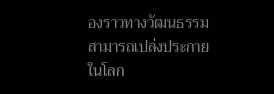องราวทางวัฒนธรรมสามารถเปล่งประกายในโลก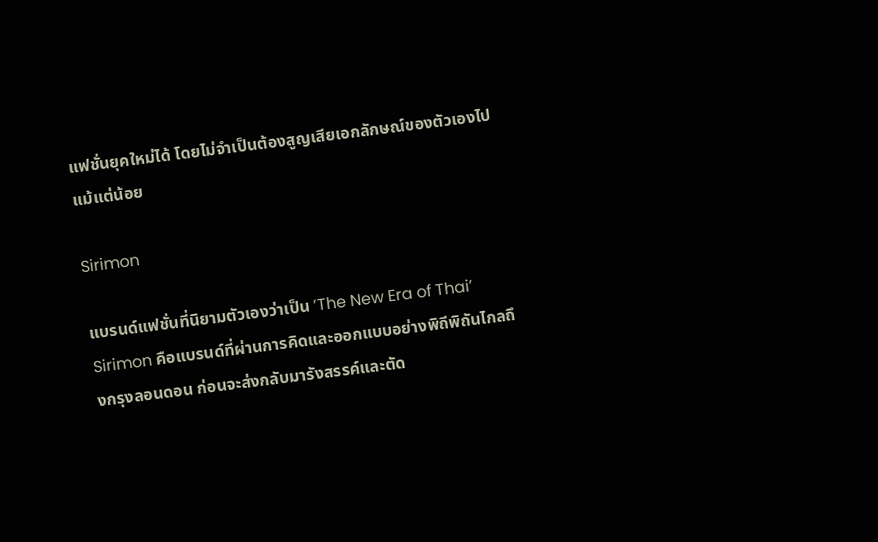แฟชั่นยุคใหม่ได้ โดยไม่จำเป็นต้องสูญเสียเอกลักษณ์ของตัวเองไปแม้แต่น้อย

Sirimon

แบรนด์แฟชั่นที่นิยามตัวเองว่าเป็น ‘The New Era of Thai’ Sirimon คือแบรนด์ที่ผ่านการคิดและออกแบบอย่างพิถีพิถันไกลถึงกรุงลอนดอน ก่อนจะส่งกลับมารังสรรค์และตัด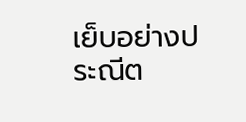เย็บอย่างประณีต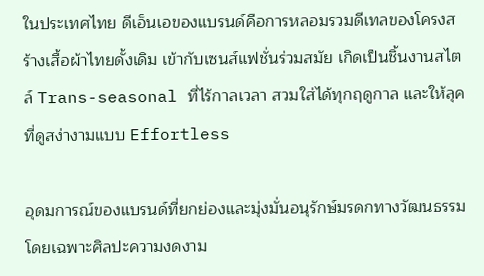ในประเทศไทย ดีเอ็นเอของแบรนด์คือการหลอมรวมดีเทลของโครงสร้างเสื้อผ้าไทยดั้งเดิม เข้ากับเซนส์แฟชั่นร่วมสมัย เกิดเป็นชิ้นงานสไตล์ Trans-seasonal ที่ไร้กาลเวลา สวมใส่ได้ทุกฤดูกาล และให้ลุคที่ดูสง่างามแบบ Effortless

อุดมการณ์ของแบรนด์ที่ยกย่องและมุ่งมั่นอนุรักษ์มรดกทางวัฒนธรรม โดยเฉพาะศิลปะความงดงาม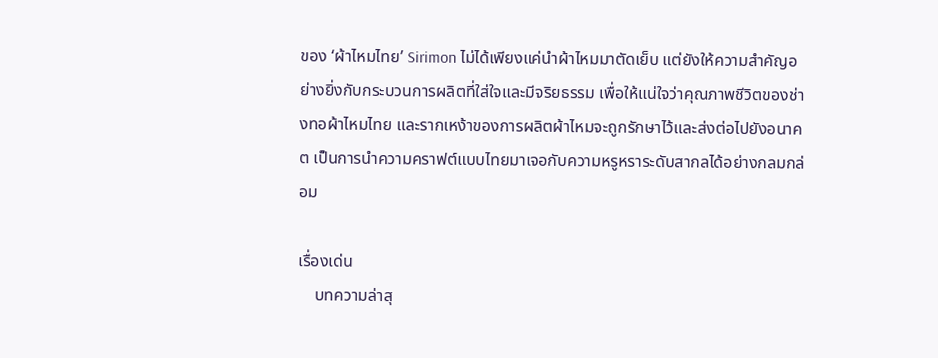ของ ‘ผ้าไหมไทย’ Sirimon ไม่ได้เพียงแค่นำผ้าไหมมาตัดเย็บ แต่ยังให้ความสำคัญอย่างยิ่งกับกระบวนการผลิตที่ใส่ใจและมีจริยธรรม เพื่อให้แน่ใจว่าคุณภาพชีวิตของช่างทอผ้าไหมไทย และรากเหง้าของการผลิตผ้าไหมจะถูกรักษาไว้และส่งต่อไปยังอนาคต เป็นการนำความคราฟต์แบบไทยมาเจอกับความหรูหราระดับสากลได้อย่างกลมกล่อม

เรื่องเด่น
    บทความล่าสุ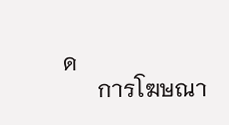ด
      การโฆษณา